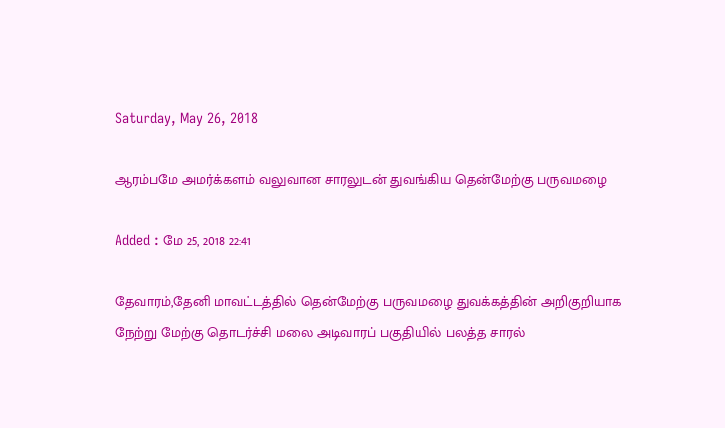Saturday, May 26, 2018

ஆரம்பமே அமர்க்களம் வலுவான சாரலுடன் துவங்கிய தென்மேற்கு பருவமழை

Added : மே 25, 2018 22:41

தேவாரம்,தேனி மாவட்டத்தில் தென்மேற்கு பருவமழை துவக்கத்தின் அறிகுறியாக நேற்று மேற்கு தொடர்ச்சி மலை அடிவாரப் பகுதியில் பலத்த சாரல்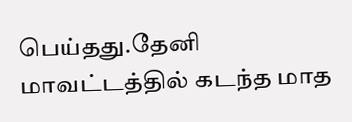பெய்தது.தேனி மாவட்டத்தில் கடந்த மாத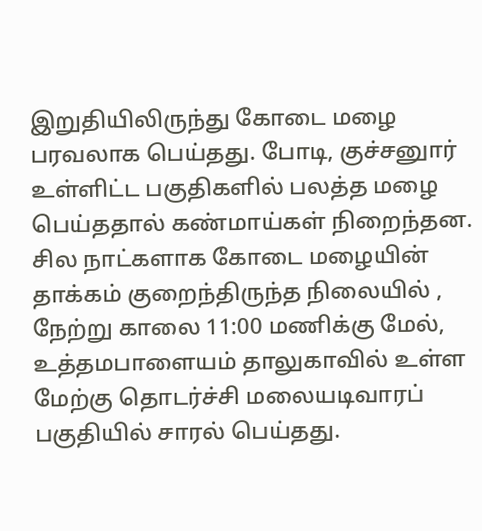இறுதியிலிருந்து கோடை மழை பரவலாக பெய்தது. போடி, குச்சனுார் உள்ளிட்ட பகுதிகளில் பலத்த மழை பெய்ததால் கண்மாய்கள் நிறைந்தன. சில நாட்களாக கோடை மழையின் தாக்கம் குறைந்திருந்த நிலையில் , நேற்று காலை 11:00 மணிக்கு மேல், உத்தமபாளையம் தாலுகாவில் உள்ள மேற்கு தொடர்ச்சி மலையடிவாரப் பகுதியில் சாரல் பெய்தது.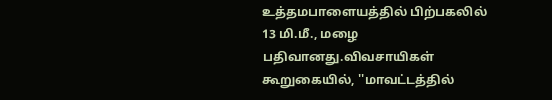உத்தமபாளையத்தில் பிற்பகலில் 13 மி.மீ., மழை பதிவானது.விவசாயிகள் கூறுகையில், ''மாவட்டத்தில்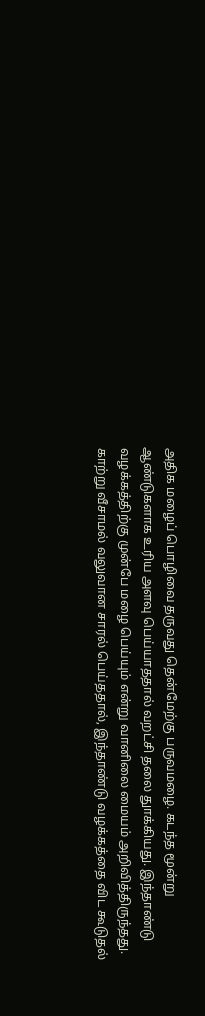அதிக மழைப் பொழிவை தருவது தென்மேற்கு பருவமழை. கடந்த மூன்று ஆண்டுகளாக உரிய அளவு பெய்யாததால் வறட்சி தலை துாக்கியது. இந்தாண்டு வழக்கத்திற்கு முன்பே மழை பெய்யும் என்று வானிலை மையம் அறிவித்திருந்தது. காற்று வீசாமல் வலுவான சாரல் பெய்ததால், இந்தாண்டு வழக்கத்தை விட கூடுதல்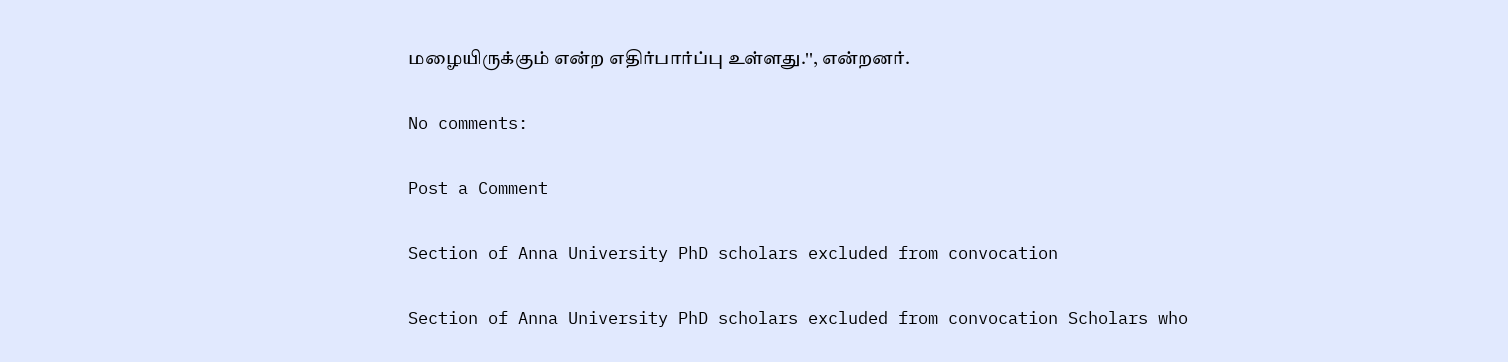மழையிருக்கும் என்ற எதிர்பார்ப்பு உள்ளது.'', என்றனர்.

No comments:

Post a Comment

Section of Anna University PhD scholars excluded from convocation

Section of Anna University PhD scholars excluded from convocation Scholars who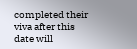completed their viva after this date will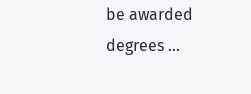be awarded degrees ...